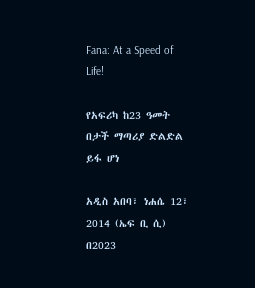Fana: At a Speed of Life!

የአፍሪካ ከ23 ዓመት በታች ማጣሪያ ድልድል ይፋ ሆነ

አዲስ አበባ፣ ነሐሴ 12፣ 2014 (ኤፍ ቢ ሲ) በ2023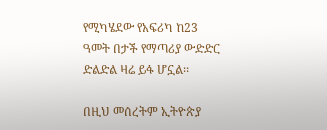የሚካሄደው የአፍሪካ ከ23 ዓመት በታች የማጣሪያ ውድድር ድልድል ዛሬ ይፋ ሆኗል፡፡

በዚህ መሰረትም ኢትዮጵያ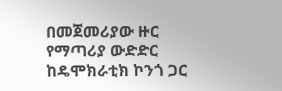በመጀመሪያው ዙር  የማጣሪያ ውድድር ከዴሞክራቲክ ኮንጎ ጋር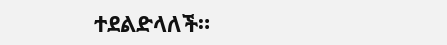ተደልድላለች።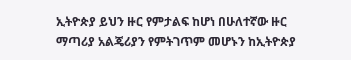ኢትዮጵያ ይህን ዙር የምታልፍ ከሆነ በሁለተኛው ዙር ማጣሪያ አልጄሪያን የምትገጥም መሆኑን ከኢትዮጵያ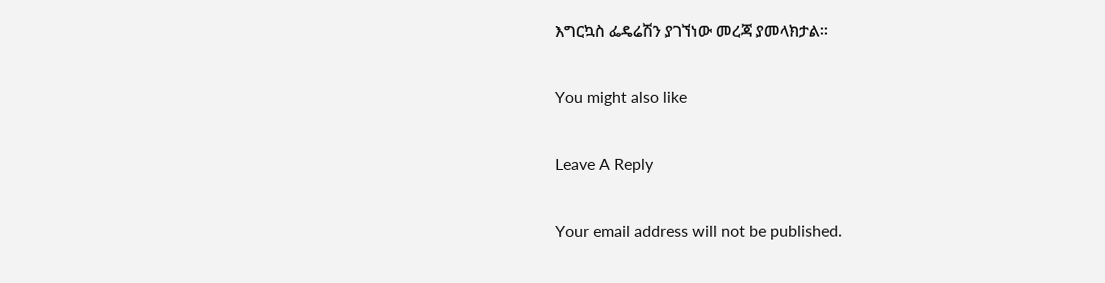እግርኳስ ፌዴሬሽን ያገኘነው መረጃ ያመላክታል፡፡

You might also like

Leave A Reply

Your email address will not be published.